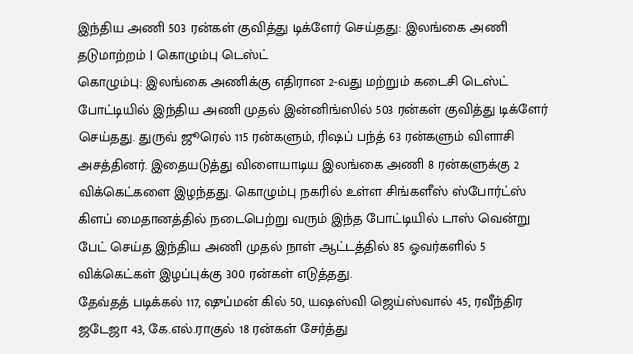இந்திய அணி 503 ரன்கள் குவித்து டிக்ளேர் செய்தது: இலங்கை அணி தடுமாற்றம் | கொழும்பு டெஸ்ட்
கொழும்பு: இலங்கை அணிக்கு எதிரான 2-வது மற்றும் கடைசி டெஸ்ட் போட்டியில் இந்திய அணி முதல் இன்னிங்ஸில் 503 ரன்கள் குவித்து டிக்ளேர் செய்தது. துருவ் ஜூரெல் 115 ரன்களும், ரிஷப் பந்த் 63 ரன்களும் விளாசி அசத்தினர். இதையடுத்து விளையாடிய இலங்கை அணி 8 ரன்களுக்கு 2 விக்கெட்களை இழந்தது. கொழும்பு நகரில் உள்ள சிங்களீஸ் ஸ்போர்ட்ஸ் கிளப் மைதானத்தில் நடைபெற்று வரும் இந்த போட்டியில் டாஸ் வென்று பேட் செய்த இந்திய அணி முதல் நாள் ஆட்டத்தில் 85 ஓவர்களில் 5 விக்கெட்கள் இழப்புக்கு 300 ரன்கள் எடுத்தது.
தேவ்தத் படிக்கல் 117, ஷுப்மன் கில் 50, யஷஸ்வி ஜெய்ஸ்வால் 45, ரவீந்திர ஜடேஜா 43, கே.எல்.ராகுல் 18 ரன்கள் சேர்த்து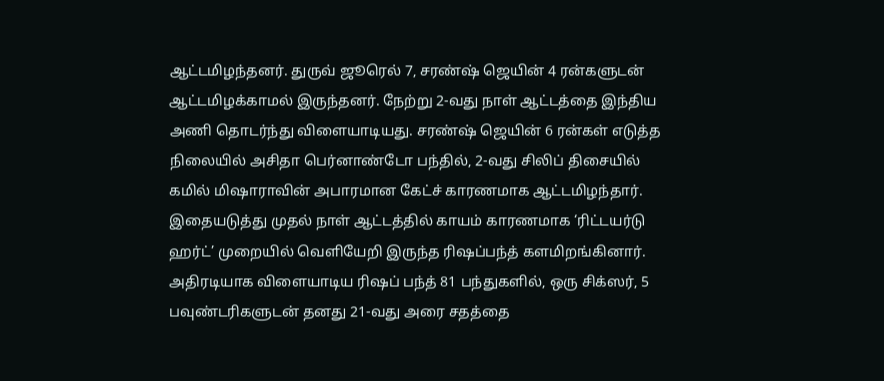ஆட்டமிழந்தனர். துருவ் ஜூரெல் 7, சரண்ஷ் ஜெயின் 4 ரன்களுடன் ஆட்டமிழக்காமல் இருந்தனர். நேற்று 2-வது நாள் ஆட்டத்தை இந்திய அணி தொடர்ந்து விளையாடியது. சரண்ஷ் ஜெயின் 6 ரன்கள் எடுத்த நிலையில் அசிதா பெர்னாண்டோ பந்தில், 2-வது சிலிப் திசையில் கமில் மிஷாராவின் அபாரமான கேட்ச் காரணமாக ஆட்டமிழந்தார்.
இதையடுத்து முதல் நாள் ஆட்டத்தில் காயம் காரணமாக ‘ரிட்டயர்டு ஹர்ட்’ முறையில் வெளியேறி இருந்த ரிஷப்பந்த் களமிறங்கினார். அதிரடியாக விளையாடிய ரிஷப் பந்த் 81 பந்துகளில், ஒரு சிக்ஸர், 5 பவுண்டரிகளுடன் தனது 21-வது அரை சதத்தை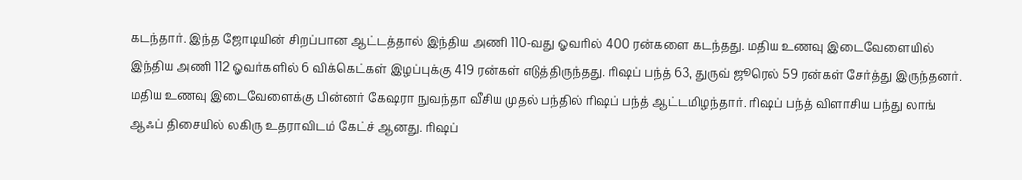கடந்தார். இந்த ஜோடியின் சிறப்பான ஆட்டத்தால் இந்திய அணி 110-வது ஓவரில் 400 ரன்களை கடந்தது. மதிய உணவு இடைவேளையில் இந்திய அணி 112 ஓவர்களில் 6 விக்கெட்கள் இழப்புக்கு 419 ரன்கள் எடுத்திருந்தது. ரிஷப் பந்த் 63, துருவ் ஜூரெல் 59 ரன்கள் சேர்த்து இருந்தனர். மதிய உணவு இடைவேளைக்கு பின்னர் கேஷரா நுவந்தா வீசிய முதல் பந்தில் ரிஷப் பந்த் ஆட்டமிழந்தார். ரிஷப் பந்த் விளாசிய பந்து லாங் ஆஃப் திசையில் லகிரு உதராவிடம் கேட்ச் ஆனது. ரிஷப்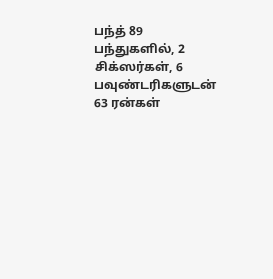பந்த் 89 பந்துகளில், 2 சிக்ஸர்கள், 6 பவுண்டரிகளுடன் 63 ரன்கள்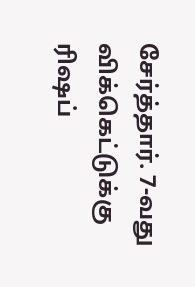சேர்த்தார். 7-வது விக்கெட்டுக்கு ரிஷப்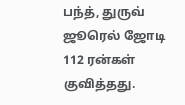பந்த், துருவ் ஜூரெல் ஜோடி 112 ரன்கள் குவித்தது.